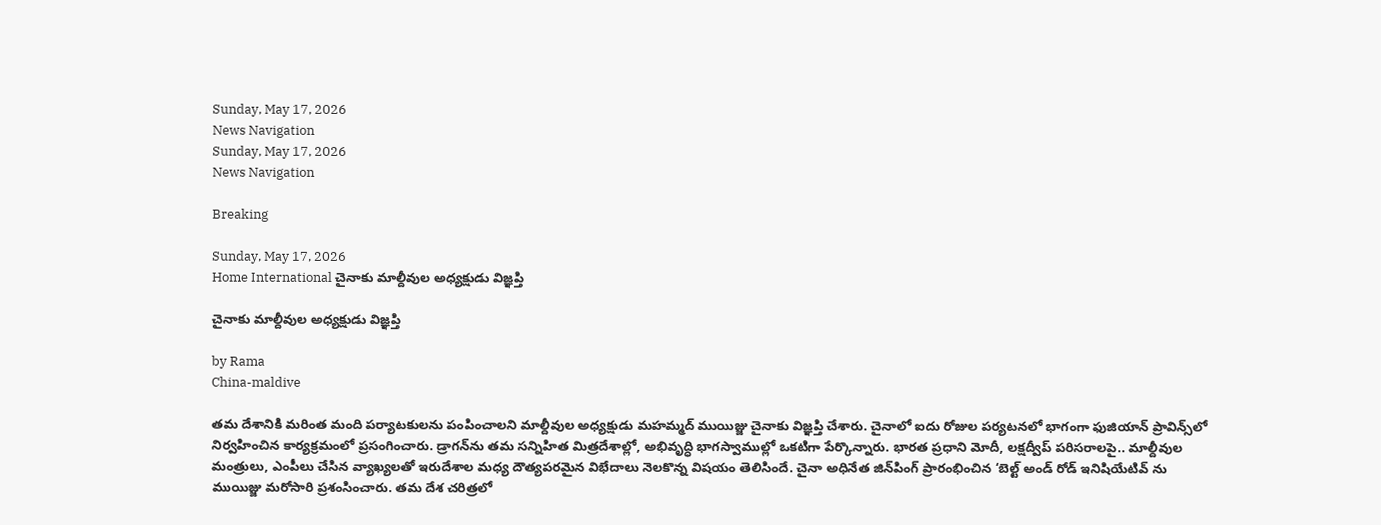Sunday, May 17, 2026
News Navigation
Sunday, May 17, 2026
News Navigation

Breaking

Sunday, May 17, 2026
Home International చైనాకు మాల్దీవుల అధ్యక్షుడు విజ్ఞప్తి

చైనాకు మాల్దీవుల అధ్యక్షుడు విజ్ఞప్తి

by Rama
China-maldive

తమ దేశానికి మరింత మంది పర్యాటకులను పంపించాలని మాల్దీవుల అధ్యక్షుడు మహమ్మద్‌ ముయిజ్జు చైనాకు విజ్ఞప్తి చేశారు. చైనాలో ఐదు రోజుల పర్యటనలో భాగంగా ఫుజియాన్ ప్రావిన్స్‌లో నిర్వహించిన కార్యక్రమంలో ప్రసంగించారు. డ్రాగన్‌ను తమ సన్నిహిత మిత్రదేశాల్లో, అభివృద్ధి భాగస్వాముల్లో ఒకటిగా పేర్కొన్నారు. భారత ప్రధాని మోదీ, లక్షద్వీప్‌ పరిసరాలపై.. మాల్దీవుల మంత్రులు, ఎంపీలు చేసిన వ్యాఖ్యలతో ఇరుదేశాల మధ్య దౌత్యపరమైన విభేదాలు నెలకొన్న విషయం తెలిసిందే. చైనా అధినేత జిన్‌పింగ్ ప్రారంభించిన ‘బెల్ట్ అండ్ రోడ్ ఇనిషియేటివ్ ను ముయిజ్జు మరోసారి ప్రశంసించారు. తమ దేశ చరిత్రలో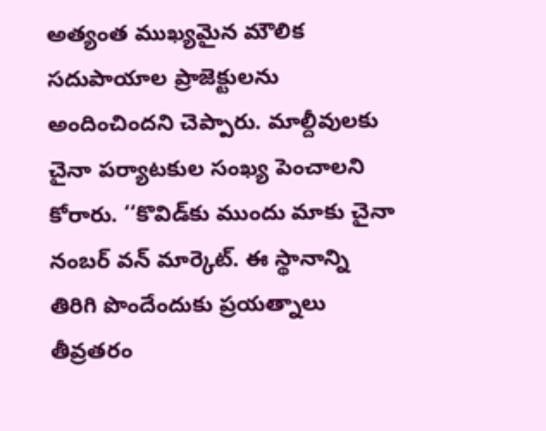అత్యంత ముఖ్యమైన మౌలిక సదుపాయాల ప్రాజెక్టులను అందించిందని చెప్పారు. మాల్దీవులకు చైనా పర్యాటకుల సంఖ్య పెంచాలని కోరారు. ‘‘కొవిడ్‌కు ముందు మాకు చైనా నంబర్ వన్ మార్కెట్‌. ఈ స్థానాన్ని తిరిగి పొందేందుకు ప్రయత్నాలు తీవ్రతరం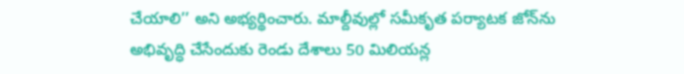చేయాలి’’ అని అభ్యర్థించారు. మాల్దీవుల్లో సమీకృత పర్యాటక జోన్‌ను అభివృద్ధి చేసేందుకు రెండు దేశాలు 50 మిలియన్ల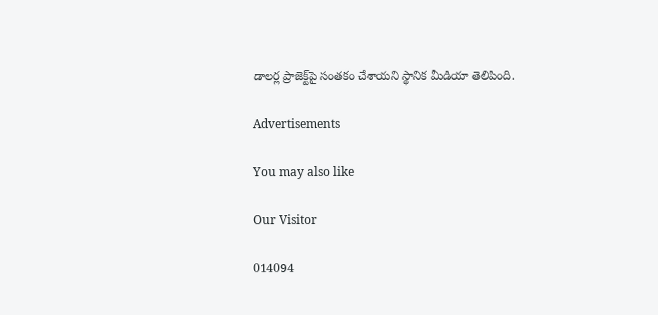డాలర్ల ప్రాజెక్ట్‌పై సంతకం చేశాయని స్థానిక మీడియా తెలిపింది.

Advertisements

You may also like

Our Visitor

014094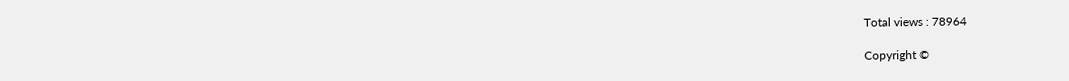Total views : 78964

Copyright ©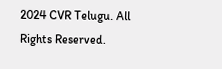2024 CVR Telugu. All Rights Reserved.